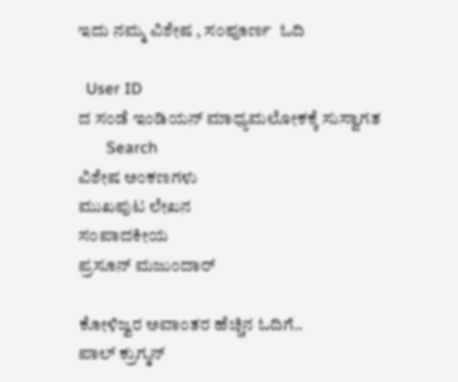ಇದು ನಮ್ಮ ವಿಶೇಷ , ಸಂಪೂರ್ಣ  ಓದಿ

  User ID
ದ ಸಂಡೆ ಇಂಡಿಯನ್ ಮಾಧ್ಯಮಲೋಕಕ್ಕೆ ಸುಸ್ವಾಗತ
       Search
ವಿಶೇಷ ಅಂಕಣಗಳು
ಮುಖಪುಟ ಲೇಖನ
ಸಂಪಾದಕೀಯ
ಪ್ರಸೂನ್ ಮಜುಂದಾರ್

ಕೋಳಿಜ್ವರ ಅವಾಂತರ ಹೆಚ್ಚಿನ ಓದಿಗೆ..
ಪಾಲ್ ಕ್ರುಗ್ಮನ್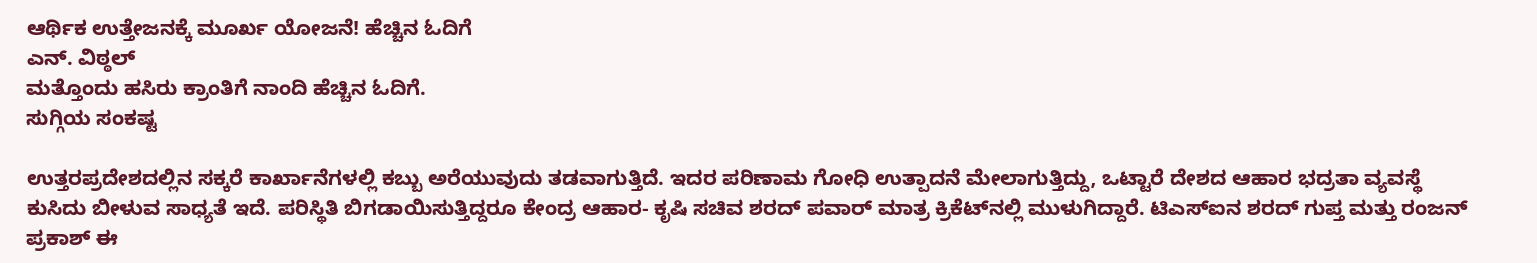ಆರ್ಥಿಕ ಉತ್ತೇಜನಕ್ಕೆ ಮೂರ್ಖ ಯೋಜನೆ! ಹೆಚ್ಚಿನ ಓದಿಗೆ
ಎನ್. ವಿಠ್ಠಲ್
ಮತ್ತೊಂದು ಹಸಿರು ಕ್ರಾಂತಿಗೆ ನಾಂದಿ ಹೆಚ್ಚಿನ ಓದಿಗೆ.
ಸುಗ್ಗಿಯ ಸಂಕಷ್ಟ

ಉತ್ತರಪ್ರದೇಶದಲ್ಲಿನ ಸಕ್ಕರೆ ಕಾರ್ಖಾನೆಗಳಲ್ಲಿ ಕಬ್ಬು ಅರೆಯುವುದು ತಡವಾಗುತ್ತಿದೆ. ಇದರ ಪರಿಣಾಮ ಗೋಧಿ ಉತ್ಪಾದನೆ ಮೇಲಾಗುತ್ತಿದ್ದು, ಒಟ್ಟಾರೆ ದೇಶದ ಆಹಾರ ಭದ್ರತಾ ವ್ಯವಸ್ಥೆ ಕುಸಿದು ಬೀಳುವ ಸಾಧ್ಯತೆ ಇದೆ. ಪರಿಸ್ಥಿತಿ ಬಿಗಡಾಯಿಸುತ್ತಿದ್ದರೂ ಕೇಂದ್ರ ಆಹಾರ- ಕೃಷಿ ಸಚಿವ ಶರದ್ ಪವಾರ್ ಮಾತ್ರ ಕ್ರಿಕೆಟ್‌ನಲ್ಲಿ ಮುಳುಗಿದ್ದಾರೆ. ಟಿಎಸ್‌ಐನ ಶರದ್ ಗುಪ್ತ ಮತ್ತು ರಂಜನ್ ಪ್ರಕಾಶ್ ಈ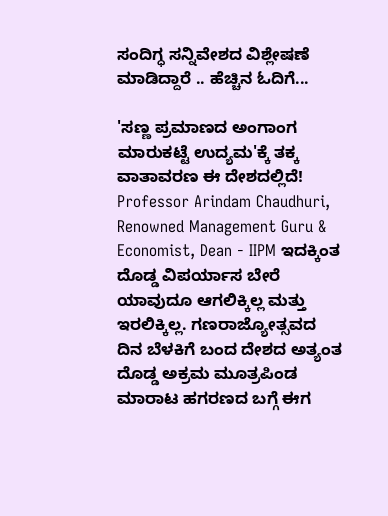ಸಂದಿಗ್ಧ ಸನ್ನಿವೇಶದ ವಿಶ್ಲೇಷಣೆ ಮಾಡಿದ್ದಾರೆ .. ಹೆಚ್ಚಿನ ಓದಿಗೆ...

'ಸಣ್ಣ ಪ್ರಮಾಣದ ಅಂಗಾಂಗ ಮಾರುಕಟ್ಟೆ ಉದ್ಯಮ'ಕ್ಕೆ ತಕ್ಕ ವಾತಾವರಣ ಈ ದೇಶದಲ್ಲಿದೆ!
Professor Arindam Chaudhuri, Renowned Management Guru & Economist, Dean - IIPM ಇದಕ್ಕಿಂತ ದೊಡ್ಡ ವಿಪರ್ಯಾಸ ಬೇರೆ ಯಾವುದೂ ಆಗಲಿಕ್ಕಿಲ್ಲ ಮತ್ತು ಇರಲಿಕ್ಕಿಲ್ಲ. ಗಣರಾಜ್ಯೋತ್ಸವದ ದಿನ ಬೆಳಕಿಗೆ ಬಂದ ದೇಶದ ಅತ್ಯಂತ ದೊಡ್ಡ ಅಕ್ರಮ ಮೂತ್ರಪಿಂಡ ಮಾರಾಟ ಹಗರಣದ ಬಗ್ಗೆ ಈಗ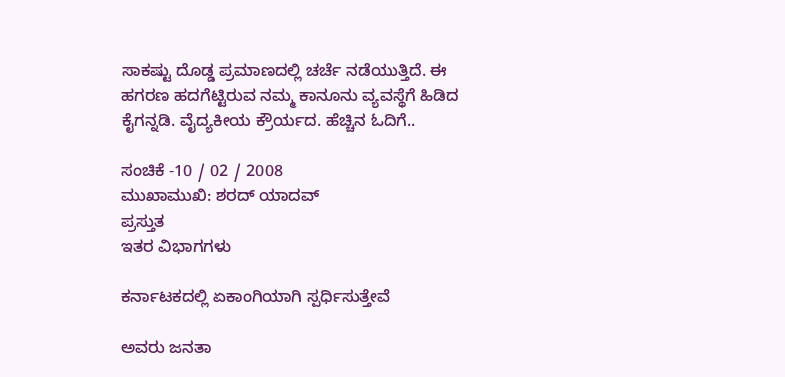ಸಾಕಷ್ಟು ದೊಡ್ಡ ಪ್ರಮಾಣದಲ್ಲಿ ಚರ್ಚೆ ನಡೆಯುತ್ತಿದೆ. ಈ ಹಗರಣ ಹದಗೆಟ್ಟಿರುವ ನಮ್ಮ ಕಾನೂನು ವ್ಯವಸ್ಥೆಗೆ ಹಿಡಿದ ಕೈಗನ್ನಡಿ. ವೈದ್ಯಕೀಯ ಕ್ರೌರ್ಯದ. ಹೆಚ್ಚಿನ ಓದಿಗೆ..

ಸಂಚಿಕೆ -10 / 02 / 2008
ಮುಖಾಮುಖಿ: ಶರದ್ ಯಾದವ್
ಪ್ರಸ್ತುತ
ಇತರ ವಿಭಾಗಗಳು

ಕರ್ನಾಟಕದಲ್ಲಿ ಏಕಾಂಗಿಯಾಗಿ ಸ್ಪರ್ಧಿಸುತ್ತೇವೆ

ಅವರು ಜನತಾ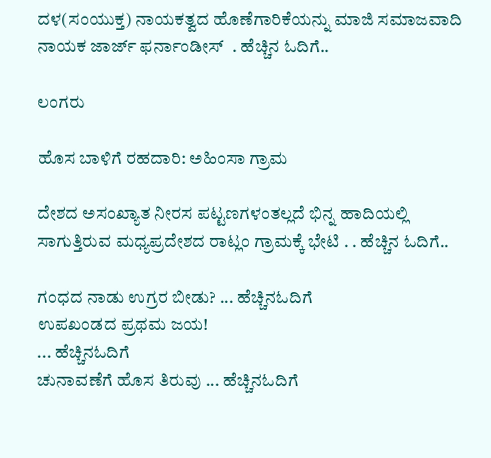ದಳ(ಸಂಯುಕ್ತ) ನಾಯಕತ್ವದ ಹೊಣೆಗಾರಿಕೆಯನ್ನು ಮಾಜಿ ಸಮಾಜವಾದಿ ನಾಯಕ ಜಾರ್ಜ್ ಫರ್ನಾಂಡೀಸ್  . ಹೆಚ್ಚಿನ ಓದಿಗೆ..

ಲಂಗರು

ಹೊಸ ಬಾಳಿಗೆ ರಹದಾರಿ: ಅಹಿಂಸಾ ಗ್ರಾಮ

ದೇಶದ ಅಸಂಖ್ಯಾತ ನೀರಸ ಪಟ್ಟಣಗಳಂತಲ್ಲದೆ ಭಿನ್ನ ಹಾದಿಯಲ್ಲಿ ಸಾಗುತ್ತಿರುವ ಮಧ್ಯಪ್ರದೇಶದ ರಾಟ್ಲಂ ಗ್ರಾಮಕ್ಕೆ ಭೇಟಿ . . ಹೆಚ್ಚಿನ ಓದಿಗೆ..

ಗಂಧದ ನಾಡು ಉಗ್ರರ ಬೀಡು? ... ಹೆಚ್ಚಿನಓದಿಗೆ
ಉಪಖಂಡದ ಪ್ರಥಮ ಜಯ!
... ಹೆಚ್ಚಿನಓದಿಗೆ
ಚುನಾವಣೆಗೆ ಹೊಸ ತಿರುವು ... ಹೆಚ್ಚಿನಓದಿಗೆ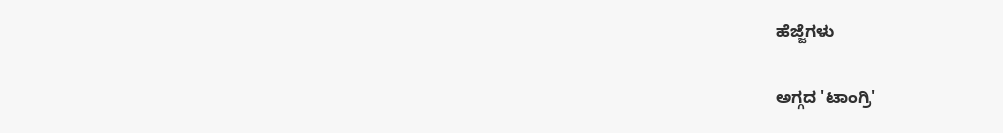ಹೆಜ್ಜೆಗಳು

ಅಗ್ಗದ 'ಟಾಂಗ್ರಿ'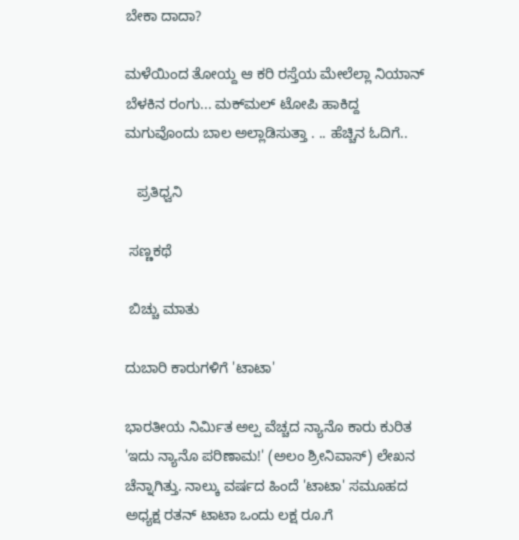ಬೇಕಾ ದಾದಾ?

ಮಳೆಯಿಂದ ತೋಯ್ದ ಆ ಕರಿ ರಸ್ತೆಯ ಮೇಲೆಲ್ಲಾ ನಿಯಾನ್ ಬೆಳಕಿನ ರಂಗು... ಮಕ್‌ಮಲ್ ಟೋಪಿ ಹಾಕಿದ್ದ ಮಗುವೊಂದು ಬಾಲ ಅಲ್ಲಾಡಿಸುತ್ತಾ . .. ಹೆಚ್ಚಿನ ಓದಿಗೆ..

   ಪ್ರತಿಧ್ವನಿ

 ಸಣ್ಣಕಥೆ

 ಬಿಚ್ಚು ಮಾತು

ದುಬಾರಿ ಕಾರುಗಳಿಗೆ 'ಟಾಟಾ'

ಭಾರತೀಯ ನಿರ್ಮಿತ ಅಲ್ಪ ವೆಚ್ಚದ ನ್ಯಾನೊ ಕಾರು ಕುರಿತ 'ಇದು ನ್ಯಾನೊ ಪರಿಣಾಮ!' (ಅಲಂ ಶ್ರೀನಿವಾಸ್) ಲೇಖನ ಚೆನ್ನಾಗಿತ್ತು. ನಾಲ್ಕು ವರ್ಷದ ಹಿಂದೆ 'ಟಾಟಾ' ಸಮೂಹದ ಅಧ್ಯಕ್ಷ ರತನ್ ಟಾಟಾ ಒಂದು ಲಕ್ಷ ರೂ.ಗೆ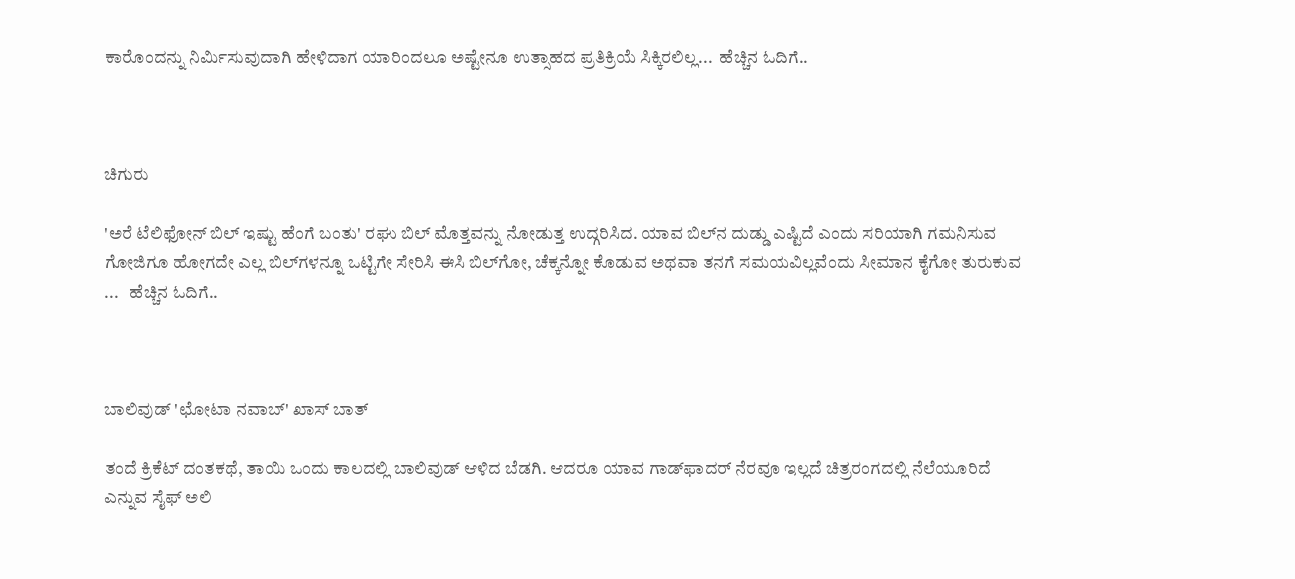ಕಾರೊಂದನ್ನು ನಿರ್ಮಿಸುವುದಾಗಿ ಹೇಳಿದಾಗ ಯಾರಿಂದಲೂ ಅಷ್ಟೇನೂ ಉತ್ಸಾಹದ ಪ್ರತಿಕ್ರಿಯೆ ಸಿಕ್ಕಿರಲಿಲ್ಲ...  ಹೆಚ್ಚಿನ ಓದಿಗೆ..



ಚಿಗುರು

'ಅರೆ ಟೆಲಿಫೋನ್ ಬಿಲ್ ಇಷ್ಟು ಹೆಂಗೆ ಬಂತು' ರಘು ಬಿಲ್ ಮೊತ್ತವನ್ನು ನೋಡುತ್ತ ಉದ್ಗರಿಸಿದ. ಯಾವ ಬಿಲ್‌ನ ದುಡ್ಡು ಎಷ್ಟಿದೆ ಎಂದು ಸರಿಯಾಗಿ ಗಮನಿಸುವ ಗೋಜಿಗೂ ಹೋಗದೇ ಎಲ್ಲ ಬಿಲ್‌ಗಳನ್ನೂ ಒಟ್ಟಿಗೇ ಸೇರಿಸಿ ಈಸಿ ಬಿಲ್‌ಗೋ, ಚೆಕ್ಕನ್ನೋ ಕೊಡುವ ಅಥವಾ ತನಗೆ ಸಮಯವಿಲ್ಲವೆಂದು ಸೀಮಾನ ಕೈಗೋ ತುರುಕುವ ...   ಹೆಚ್ಚಿನ ಓದಿಗೆ..



ಬಾಲಿವುಡ್ 'ಛೋಟಾ ನವಾಬ್' ಖಾಸ್ ಬಾತ್

ತಂದೆ ಕ್ರಿಕೆಟ್ ದಂತಕಥೆ, ತಾಯಿ ಒಂದು ಕಾಲದಲ್ಲಿ ಬಾಲಿವುಡ್ ಆಳಿದ ಬೆಡಗಿ. ಆದರೂ ಯಾವ ಗಾಡ್‌ಫಾದರ್ ನೆರವೂ ಇಲ್ಲದೆ ಚಿತ್ರರಂಗದಲ್ಲಿ ನೆಲೆಯೂರಿದೆ ಎನ್ನುವ ಸೈಫ್ ಅಲಿ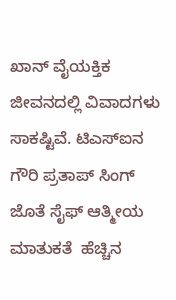ಖಾನ್ ವೈಯಕ್ತಿಕ ಜೀವನದಲ್ಲಿ ವಿವಾದಗಳು ಸಾಕಷ್ಟಿವೆ. ಟಿಎಸ್‌ಐನ ಗೌರಿ ಪ್ರತಾಪ್ ಸಿಂಗ್ ಜೊತೆ ಸೈಫ್ ಆತ್ಮೀಯ ಮಾತುಕತೆ  ಹೆಚ್ಚಿನ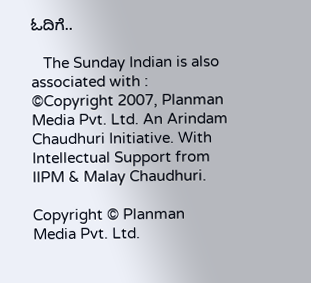ಓದಿಗೆ..

   The Sunday Indian is also associated with :
©Copyright 2007, Planman Media Pvt. Ltd. An Arindam Chaudhuri Initiative. With Intellectual Support from IIPM & Malay Chaudhuri.

Copyright © Planman Media Pvt. Ltd.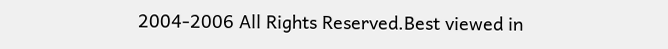2004-2006 All Rights Reserved.Best viewed in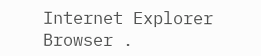Internet Explorer Browser .